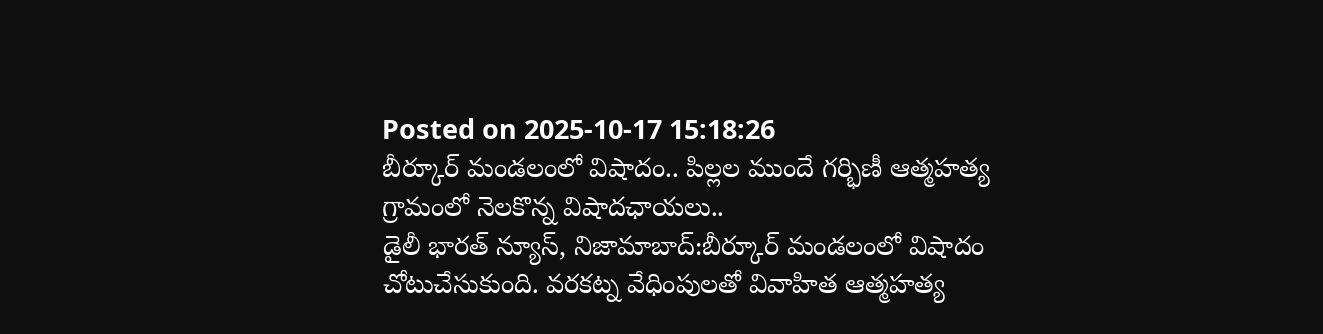Posted on 2025-10-17 15:18:26
బీర్కూర్ మండలంలో విషాదం.. పిల్లల ముందే గర్భిణీ ఆత్మహత్య
గ్రామంలో నెలకొన్న విషాదఛాయలు..
డైలీ భారత్ న్యూస్, నిజామాబాద్:బీర్కూర్ మండలంలో విషాదం చోటుచేసుకుంది. వరకట్న వేధింపులతో వివాహిత ఆత్మహత్య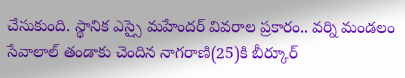చేసుకుంది. స్థానిక ఎస్సై మహేందర్ వివరాల ప్రకారం.. వర్ని మండలం సేవాలాల్ తండాకు చెందిన నాగరాణి(25)కి బీర్కూర్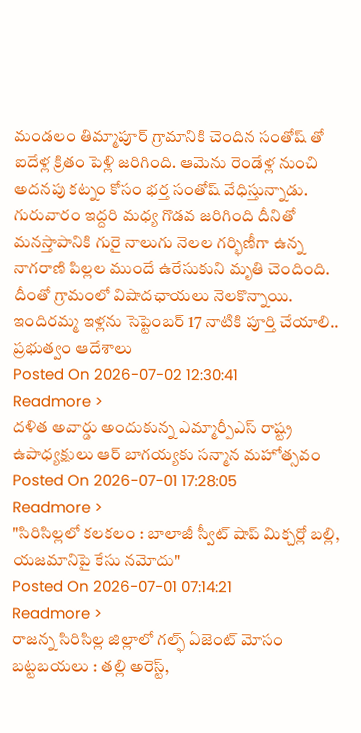మండలం తిమ్మాపూర్ గ్రామానికి చెందిన సంతోష్ తో ఐదేళ్ల క్రితం పెళ్లి జరిగింది. ఆమెను రెండేళ్ల నుంచి అదనపు కట్నం కోసం భర్త సంతోష్ వేధిస్తున్నాడు. గురువారం ఇద్దరి మధ్య గొడవ జరిగింది దీనితో మనస్తాపానికి గురై నాలుగు నెలల గర్భిణీగా ఉన్న నాగరాణి పిల్లల ముందే ఉరేసుకుని మృతి చెందింది. దీంతో గ్రామంలో విషాదఛాయలు నెలకొన్నాయి.
ఇందిరమ్మ ఇళ్లను సెప్టెంబర్ 17 నాటికి పూర్తి చేయాలి.. ప్రభుత్వం ఆదేశాలు
Posted On 2026-07-02 12:30:41
Readmore >
దళిత అవార్డు అందుకున్న ఎమ్మార్పీఎస్ రాష్ట్ర ఉపాధ్యక్షులు ఆర్ బాగయ్యకు సన్మాన మహోత్సవం
Posted On 2026-07-01 17:28:05
Readmore >
"సిరిసిల్లలో కలకలం : బాలాజీ స్వీట్ షాప్ మిక్చర్లో బల్లి, యజమానిపై కేసు నమోదు"
Posted On 2026-07-01 07:14:21
Readmore >
రాజన్న సిరిసిల్ల జిల్లాలో గల్ఫ్ ఏజెంట్ మోసం బట్టబయలు : తల్లి అరెస్ట్,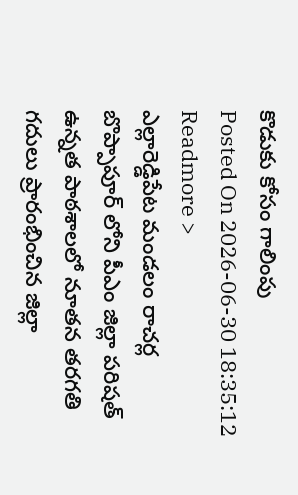కొడుకు కోసం గాలింపు
Posted On 2026-06-30 18:35:12
Readmore >
ఎల్లారెడ్డిపేట మండలం రాచర్ల బొప్పాపూర్ లోని పీఎం జిల్లా పరిషత్ ఉన్నత పాఠశాలలో నూతన తరగతి గదులు ప్రారంభించిన జిల్లా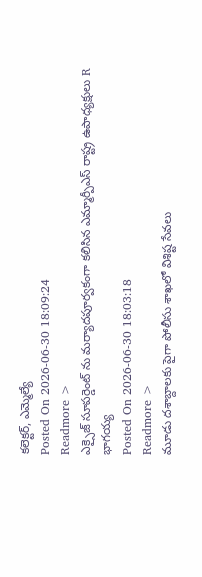కలెక్టర్, ఎమ్మెల్యే
Posted On 2026-06-30 18:09:24
Readmore >
ఎక్సైజ్ సూపర్డెంట్ ను మర్యాదపూర్వకంగా కలిసిన ఎమ్మార్పీఎస్ రాష్ట్ర ఉపాధ్యక్షులు R భాగయ్య
Posted On 2026-06-30 18:03:18
Readmore >
మూడు దశాబ్దాలకు పైగా పోలీసు శాఖలో విశిష్ట సేవలు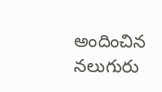అందించిన నలుగురు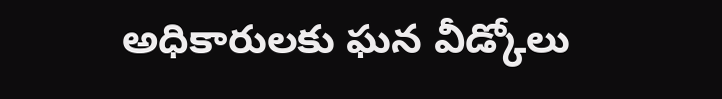అధికారులకు ఘన వీడ్కోలు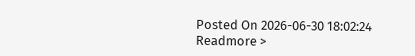Posted On 2026-06-30 18:02:24
Readmore >